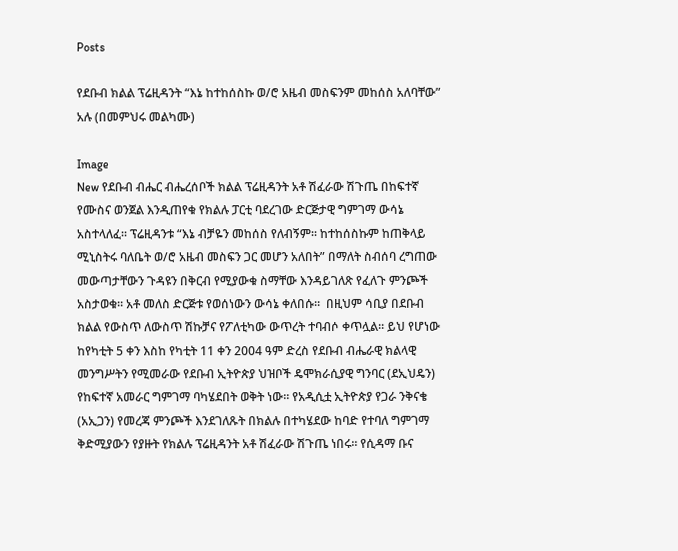Posts

የደቡብ ክልል ፕሬዚዳንት “እኔ ከተከሰስኩ ወ/ሮ አዜብ መስፍንም መከሰስ አለባቸው” አሉ (በመምህሩ መልካሙ)

Image
New የደቡብ ብሔር ብሔረሰቦች ክልል ፕሬዚዳንት አቶ ሽፈራው ሽጉጤ በከፍተኛ የሙስና ወንጀል እንዲጠየቁ የክልሉ ፓርቲ ባደረገው ድርጅታዊ ግምገማ ውሳኔ አስተላለፈ። ፕሬዚዳንቱ “እኔ ብቻዬን መከሰስ የለብኝም። ከተከሰስኩም ከጠቅላይ ሚኒስትሩ ባለቤት ወ/ሮ አዜብ መስፍን ጋር መሆን አለበት” በማለት ስብሰባ ረግጠው መውጣታቸውን ጉዳዩን በቅርብ የሚያውቁ ስማቸው እንዳይገለጽ የፈለጉ ምንጮች አስታወቁ። አቶ መለስ ድርጅቱ የወሰነውን ውሳኔ ቀለበሱ።  በዚህም ሳቢያ በደቡብ ክልል የውስጥ ለውስጥ ሽኩቻና የፖለቲካው ውጥረት ተባብሶ ቀጥሏል፡፡ ይህ የሆነው ከየካቲት 5 ቀን እስከ የካቲት 11 ቀን 2004 ዓም ድረስ የደቡብ ብሔራዊ ክልላዊ መንግሥትን የሚመራው የደቡብ ኢትዮጵያ ህዝቦች ዴሞክራሲያዊ ግንባር (ደኢህዴን) የከፍተኛ አመራር ግምገማ ባካሄደበት ወቅት ነው። የአዲሲቷ ኢትዮጵያ የጋራ ንቅናቄ (አኢጋን) የመረጃ ምንጮች እንደገለጹት በክልሉ በተካሄደው ከባድ የተባለ ግምገማ ቅድሚያውን የያዙት የክልሉ ፕሬዚዳንት አቶ ሽፈራው ሽጉጤ ነበሩ። የሲዳማ ቡና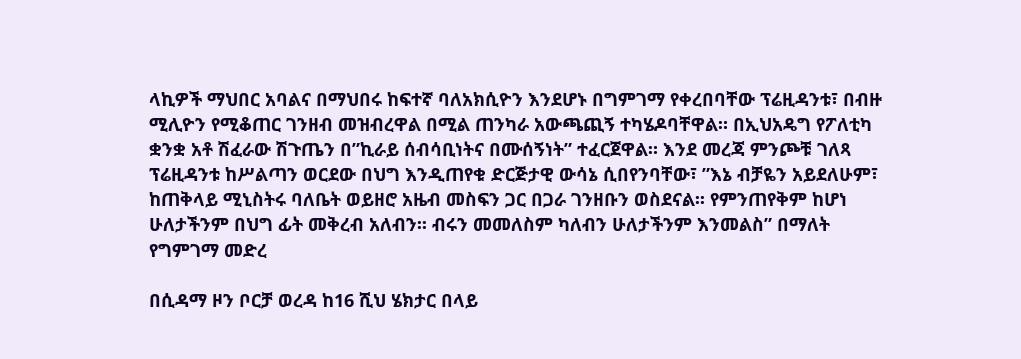ላኪዎች ማህበር አባልና በማህበሩ ከፍተኛ ባለአክሲዮን እንደሆኑ በግምገማ የቀረበባቸው ፕሬዚዳንቱ፣ በብዙ ሚሊዮን የሚቆጠር ገንዘብ መዝብረዋል በሚል ጠንካራ አውጫጪኝ ተካሄዶባቸዋል። በኢህአዴግ የፖለቲካ ቋንቋ አቶ ሽፈራው ሽጉጤን በ”ኪራይ ሰብሳቢነትና በሙሰኝነት” ተፈርጀዋል። እንደ መረጃ ምንጮቹ ገለጻ ፕሬዚዳንቱ ከሥልጣን ወርደው በህግ እንዲጠየቁ ድርጅታዊ ውሳኔ ሲበየንባቸው፣ ”እኔ ብቻዬን አይደለሁም፣ ከጠቅላይ ሚኒስትሩ ባለቤት ወይዘሮ አዜብ መስፍን ጋር በጋራ ገንዘቡን ወስደናል፡፡ የምንጠየቅም ከሆነ ሁለታችንም በህግ ፊት መቅረብ አለብን፡፡ ብሩን መመለስም ካለብን ሁለታችንም እንመልስ” በማለት የግምገማ መድረ

በሲዳማ ዞን ቦርቻ ወረዳ ከ16 ሺህ ሄክታር በላይ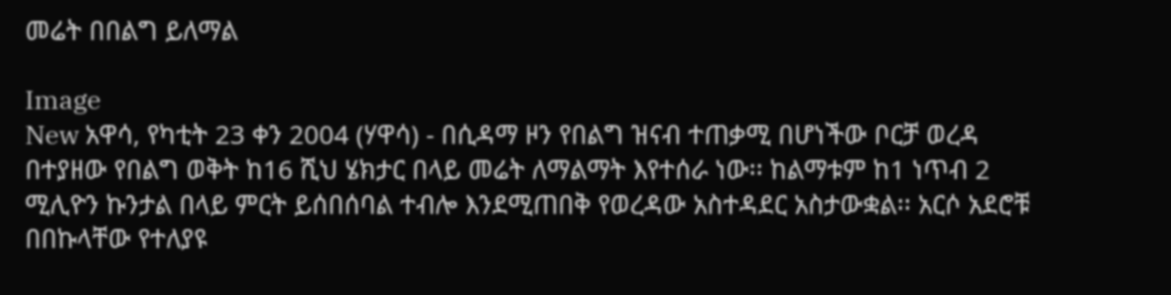መሬት በበልግ ይለማል

Image
New አዋሳ, የካቲት 23 ቀን 2004 (ሃዋሳ) - በሲዳማ ዞን የበልግ ዝናብ ተጠቃሚ በሆነችው ቦርቻ ወረዳ በተያዘው የበልግ ወቅት ከ16 ሺህ ሄክታር በላይ መሬት ለማልማት እየተሰራ ነው፡፡ ከልማቱም ከ1 ነጥብ 2 ሚሊዮን ኩንታል በላይ ምርት ይሰበሰባል ተብሎ እንደሚጠበቅ የወረዳው አስተዳደር አስታውቋል፡፡ አርሶ አደሮቹ በበኩላቸው የተለያዩ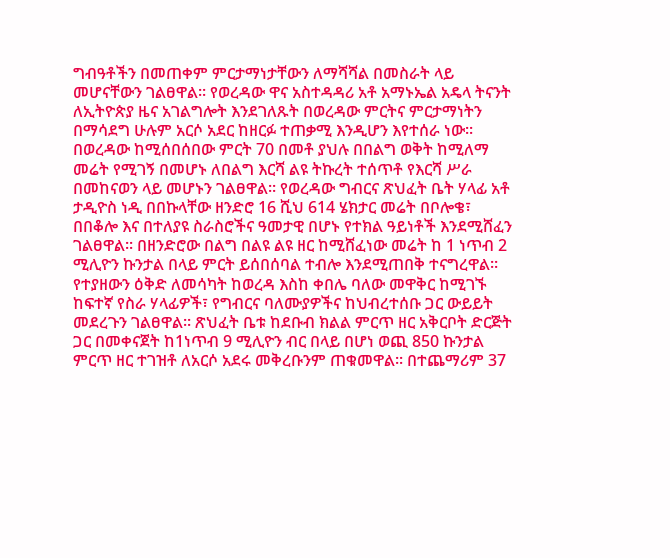ግብዓቶችን በመጠቀም ምርታማነታቸውን ለማሻሻል በመስራት ላይ መሆናቸውን ገልፀዋል፡፡ የወረዳው ዋና አስተዳዳሪ አቶ አማኑኤል አዴላ ትናንት ለኢትዮጵያ ዜና አገልግሎት እንደገለጹት በወረዳው ምርትና ምርታማነትን በማሳደግ ሁሉም አርሶ አደር ከዘርፉ ተጠቃሚ እንዲሆን እየተሰራ ነው፡፡ በወረዳው ከሚሰበሰበው ምርት 70 በመቶ ያህሉ በበልግ ወቅት ከሚለማ መሬት የሚገኝ በመሆኑ ለበልግ እርሻ ልዩ ትኩረት ተሰጥቶ የእርሻ ሥራ በመከናወን ላይ መሆኑን ገልፀዋል፡፡ የወረዳው ግብርና ጽህፈት ቤት ሃላፊ አቶ ታዲዮስ ነዲ በበኩላቸው ዘንድሮ 16 ሺህ 614 ሄክታር መሬት በቦሎቄ፣ በበቆሎ እና በተለያዩ ስራስሮችና ዓመታዊ በሆኑ የተክል ዓይነቶች እንደሚሸፈን ገልፀዋል፡፡ በዘንድሮው በልግ በልዩ ልዩ ዘር ከሚሸፈነው መሬት ከ 1 ነጥብ 2 ሚሊዮን ኩንታል በላይ ምርት ይሰበሰባል ተብሎ እንደሚጠበቅ ተናግረዋል፡፡ የተያዘውን ዕቅድ ለመሳካት ከወረዳ እስከ ቀበሌ ባለው መዋቅር ከሚገኙ ከፍተኛ የስራ ሃላፊዎች፣ የግብርና ባለሙያዎችና ከህብረተሰቡ ጋር ውይይት መደረጉን ገልፀዋል፡፡ ጽህፈት ቤቱ ከደቡብ ክልል ምርጥ ዘር አቅርቦት ድርጅት ጋር በመቀናጀት ከ1ነጥብ 9 ሚሊዮን ብር በላይ በሆነ ወጪ 850 ኩንታል ምርጥ ዘር ተገዝቶ ለአርሶ አደሩ መቅረቡንም ጠቁመዋል፡፡ በተጨማሪም 37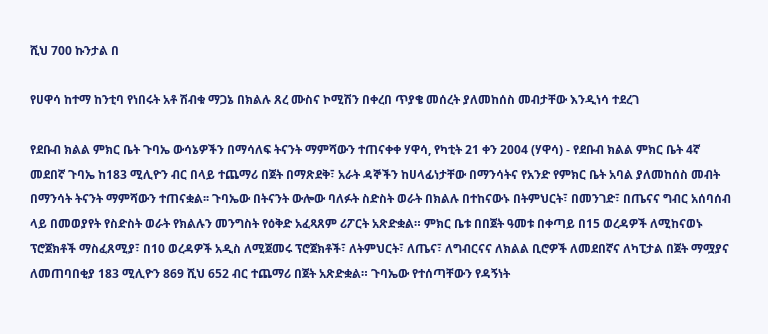ሺህ 700 ኩንታል በ

የሀዋሳ ከተማ ከንቲባ የነበሩት አቶ ሽብቁ ማጋኔ በክልሉ ጸረ ሙስና ኮሚሽን በቀረበ ጥያቄ መሰረት ያለመከሰስ መብታቸው እንዲነሳ ተደረገ

የደቡብ ክልል ምክር ቤት ጉባኤ ውሳኔዎችን በማሳለፍ ትናንት ማምሻውን ተጠናቀቀ ሃዋሳ, የካቲት 21 ቀን 2004 (ሃዋሳ) - የደቡብ ክልል ምክር ቤት 4ኛ መደበኛ ጉባኤ ከ183 ሚሊዮን ብር በላይ ተጨማሪ በጀት በማጽደቅ፣ አራት ዳኞችን ከሀላፊነታቸው በማንሳትና የአንድ የምክር ቤት አባል ያለመከሰስ መብት በማንሳት ትናንት ማምሻውን ተጠናቋል፡፡ ጉባኤው በትናንት ውሎው ባለፉት ስድስት ወራት በክልሉ በተከናውኑ በትምህርት፣ በመንገድ፣ በጤናና ግብር አሰባሰብ ላይ በመወያየት የስድስት ወራት የክልሉን መንግስት የዕቅድ አፈጻጸም ሪፖርት አጽድቋል። ምክር ቤቱ በበጀት ዓመቱ በቀጣይ በ15 ወረዳዎች ለሚከናወኑ ፕሮጀክቶች ማስፈጸሚያ፣ በ10 ወረዳዎች አዲስ ለሚጀመሩ ፕሮጀክቶች፣ ለትምህርት፣ ለጤና፣ ለግብርናና ለክልል ቢሮዎች ለመደበኛና ለካፒታል በጀት ማሟያና ለመጠባበቂያ 183 ሚሊዮን 869 ሺህ 652 ብር ተጨማሪ በጀት አጽድቋል። ጉባኤው የተሰጣቸውን የዳኝነት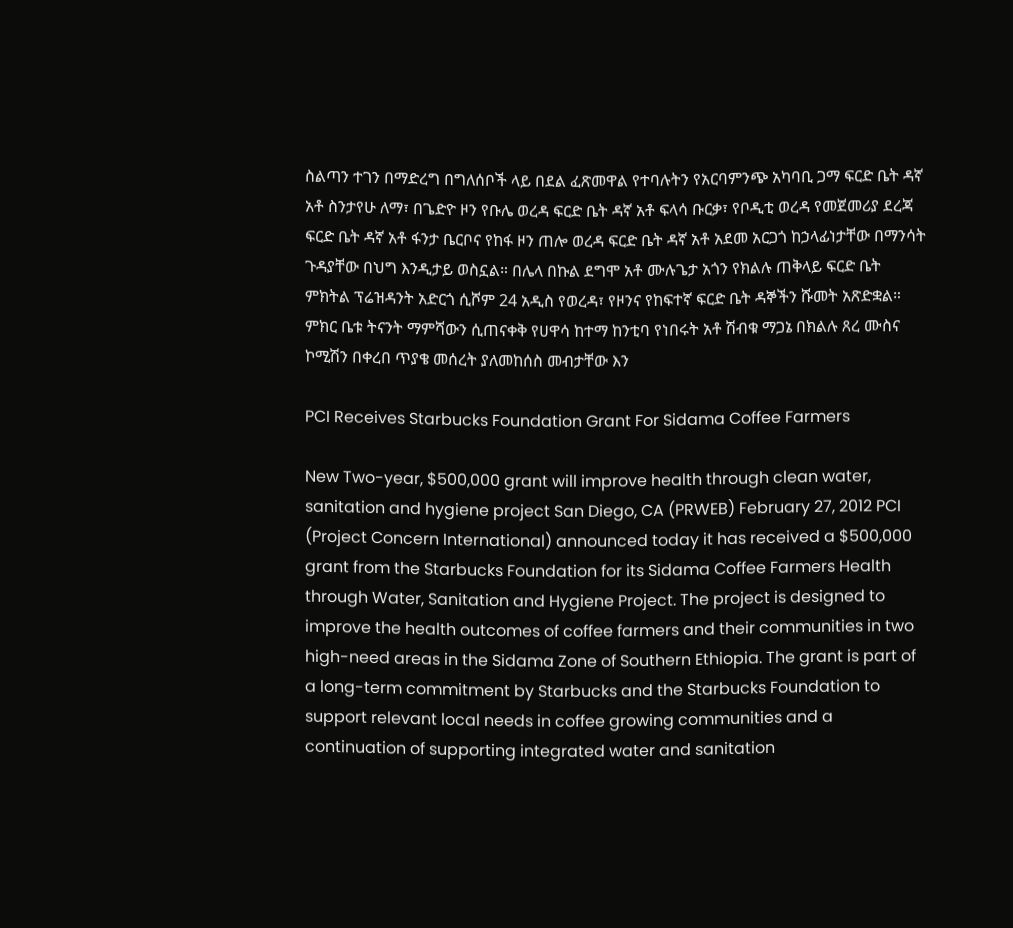ስልጣን ተገን በማድረግ በግለሰቦች ላይ በደል ፈጽመዋል የተባሉትን የአርባምንጭ አካባቢ ጋማ ፍርድ ቤት ዳኛ አቶ ስንታየሁ ለማ፣ በጌድዮ ዞን የቡሌ ወረዳ ፍርድ ቤት ዳኛ አቶ ፍላሳ ቡርቃ፣ የቦዲቲ ወረዳ የመጀመሪያ ደረጃ ፍርድ ቤት ዳኛ አቶ ፋንታ ቤርቦና የከፋ ዞን ጠሎ ወረዳ ፍርድ ቤት ዳኛ አቶ አደመ አርጋጎ ከኃላፊነታቸው በማንሳት ጉዳያቸው በህግ እንዲታይ ወስኗል። በሌላ በኩል ደግሞ አቶ ሙሉጌታ አጎን የክልሉ ጠቅላይ ፍርድ ቤት ምክትል ፕሬዝዳንት አድርጎ ሲሾም 24 አዲስ የወረዳ፣ የዞንና የከፍተኛ ፍርድ ቤት ዳኞችን ሹመት አጽድቋል። ምክር ቤቱ ትናንት ማምሻውን ሲጠናቀቅ የሀዋሳ ከተማ ከንቲባ የነበሩት አቶ ሽብቁ ማጋኔ በክልሉ ጸረ ሙስና ኮሚሽን በቀረበ ጥያቄ መሰረት ያለመከሰስ መብታቸው እን

PCI Receives Starbucks Foundation Grant For Sidama Coffee Farmers

New Two-year, $500,000 grant will improve health through clean water, sanitation and hygiene project San Diego, CA (PRWEB) February 27, 2012 PCI (Project Concern International) announced today it has received a $500,000 grant from the Starbucks Foundation for its Sidama Coffee Farmers Health through Water, Sanitation and Hygiene Project. The project is designed to improve the health outcomes of coffee farmers and their communities in two high-need areas in the Sidama Zone of Southern Ethiopia. The grant is part of a long-term commitment by Starbucks and the Starbucks Foundation to support relevant local needs in coffee growing communities and a continuation of supporting integrated water and sanitation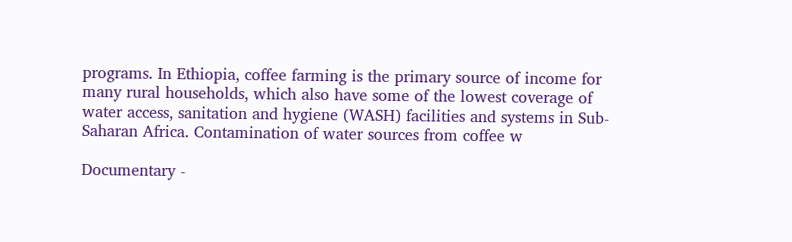programs. In Ethiopia, coffee farming is the primary source of income for many rural households, which also have some of the lowest coverage of water access, sanitation and hygiene (WASH) facilities and systems in Sub-Saharan Africa. Contamination of water sources from coffee w

Documentary -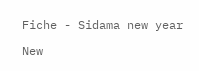Fiche - Sidama new year

New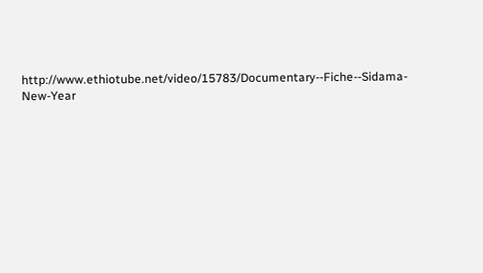http://www.ethiotube.net/video/15783/Documentary--Fiche--Sidama-New-Year